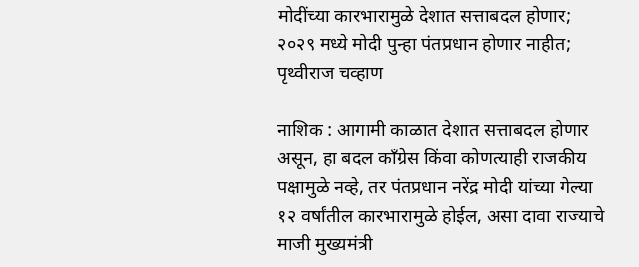मोदींच्या कारभारामुळे देशात सत्ताबदल होणार; २०२९ मध्ये मोदी पुन्हा पंतप्रधान होणार नाहीत; पृथ्वीराज चव्हाण

नाशिक : आगामी काळात देशात सत्ताबदल होणार असून, हा बदल काँग्रेस किंवा कोणत्याही राजकीय पक्षामुळे नव्हे, तर पंतप्रधान नरेंद्र मोदी यांच्या गेल्या १२ वर्षांतील कारभारामुळे होईल, असा दावा राज्याचे माजी मुख्यमंत्री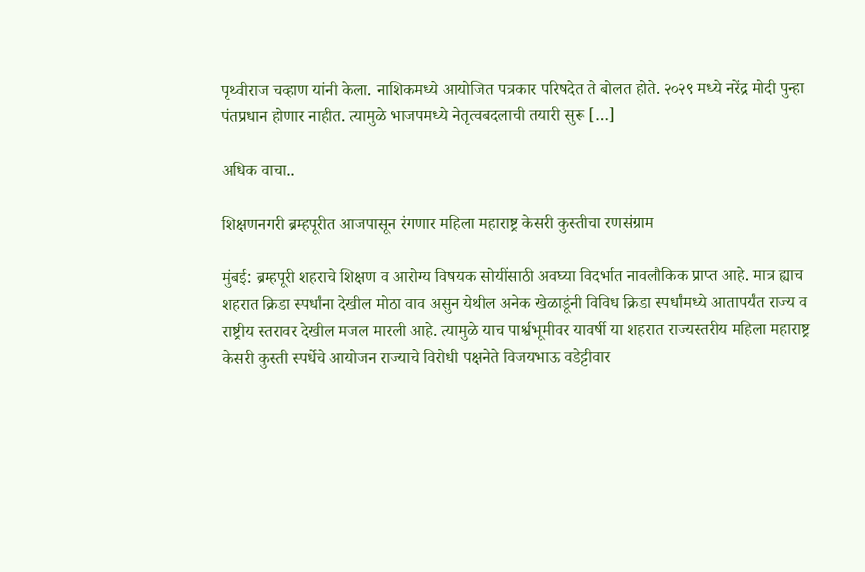पृथ्वीराज चव्हाण यांनी केला. नाशिकमध्ये आयोजित पत्रकार परिषदेत ते बोलत होते. २०२९ मध्ये नरेंद्र मोदी पुन्हा पंतप्रधान होणार नाहीत. त्यामुळे भाजपमध्ये नेतृत्वबदलाची तयारी सुरू […]

अधिक वाचा..

शिक्षणनगरी ब्रम्हपूरीत आजपासून रंगणार महिला महाराष्ट्र केसरी कुस्तीचा रणसंग्राम

मुंबई: ब्रम्हपूरी शहराचे शिक्षण व आरोग्य विषयक सोयींसाठी अवघ्या विदर्भात नावलौकिक प्राप्त आहे. मात्र ह्याच शहरात क्रिडा स्पर्धांना देखील मोठा वाव असुन येथील अनेक खेळाडूंनी विविध क्रिडा स्पर्धांमध्ये आतापर्यंत राज्य व राष्ट्रीय स्तरावर देखील मजल मारली आहे. त्यामुळे याच पार्श्वभूमीवर यावर्षी या शहरात राज्यस्तरीय महिला महाराष्ट्र केसरी कुस्ती स्पर्धेचे आयोजन राज्याचे विरोधी पक्षनेते विजयभाऊ वडेट्टीवार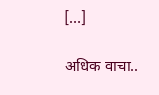[…]

अधिक वाचा..